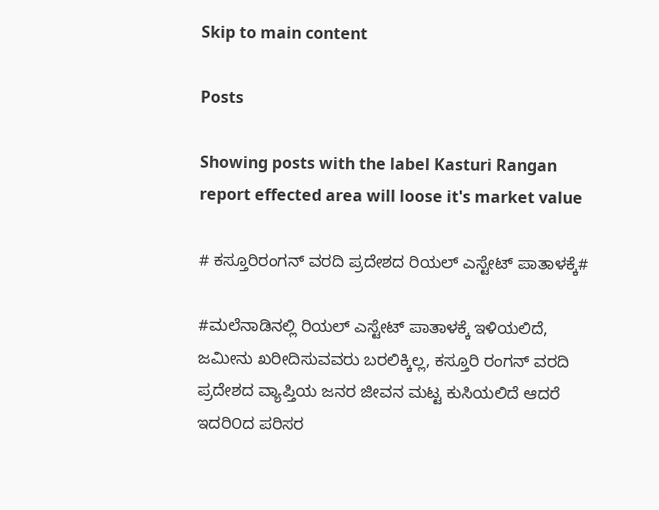Skip to main content

Posts

Showing posts with the label Kasturi Rangan report effected area will loose it's market value

# ಕಸ್ತೂರಿರಂಗನ್ ವರದಿ ಪ್ರದೇಶದ ರಿಯಲ್ ಎಸ್ಟೇಟ್ ಪಾತಾಳಕ್ಕೆ#

#ಮಲೆನಾಡಿನಲ್ಲಿ ರಿಯಲ್ ಎಸ್ಟೇಟ್ ಪಾತಾಳಕ್ಕೆ ಇಳಿಯಲಿದೆ, ಜಮೀನು ಖರೀದಿಸುವವರು ಬರಲಿಕ್ಕಿಲ್ಲ, ಕಸ್ತೂರಿ ರಂಗನ್ ವರದಿ ಪ್ರದೇಶದ ವ್ಯಾಪ್ತಿಯ ಜನರ ಜೀವನ ಮಟ್ಟ ಕುಸಿಯಲಿದೆ ಆದರೆ ಇದರಿ೦ದ ಪರಿಸರ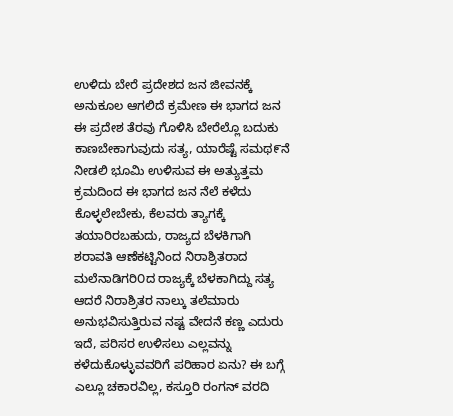ಉಳಿದು ಬೇರೆ ಪ್ರದೇಶದ ಜನ ಜೀವನಕ್ಕೆ ಅನುಕೂಲ ಆಗಲಿದೆ ಕ್ರಮೇಣ ಈ ಭಾಗದ ಜನ ಈ ಪ್ರದೇಶ ತೆರವು ಗೊಳಿಸಿ ಬೇರೆಲ್ಲೊ ಬದುಕು ಕಾಣಬೇಕಾಗುವುದು ಸತ್ಯ, ಯಾರೆಷ್ಟೆ ಸಮಥ೯ನೆ ನೀಡಲಿ ಭೂಮಿ ಉಳಿಸುವ ಈ ಅತ್ಯುತ್ತಮ ಕ್ರಮದಿಂದ ಈ ಭಾಗದ ಜನ ನೆಲೆ ಕಳೆದು ಕೊಳ್ಳಲೇಬೇಕು, ಕೆಲವರು ತ್ಯಾಗಕ್ಕೆ ತಯಾರಿರಬಹುದು, ರಾಜ್ಯದ ಬೆಳಕಿಗಾಗಿ ಶರಾವತಿ ಆಣೆಕಟ್ಟಿನಿಂದ ನಿರಾಶ್ರಿತರಾದ ಮಲೆನಾಡಿಗರಿ೦ದ ರಾಜ್ಯಕ್ಕೆ ಬೆಳಕಾಗಿದ್ದು ಸತ್ಯ ಆದರೆ ನಿರಾಶ್ರಿತರ ನಾಲ್ಕು ತಲೆಮಾರು ಅನುಭವಿಸುತ್ತಿರುವ ನಷ್ಟ ವೇದನೆ ಕಣ್ಣ ಎದುರು ಇದೆ, ಪರಿಸರ ಉಳಿಸಲು ಎಲ್ಲವನ್ನು ಕಳೆದುಕೊಳ್ಳುವವರಿಗೆ ಪರಿಹಾರ ಏನು? ಈ ಬಗ್ಗೆ ಎಲ್ಲೂ ಚಕಾರವಿಲ್ಲ, ಕಸ್ತೂರಿ ರಂಗನ್ ವರದಿ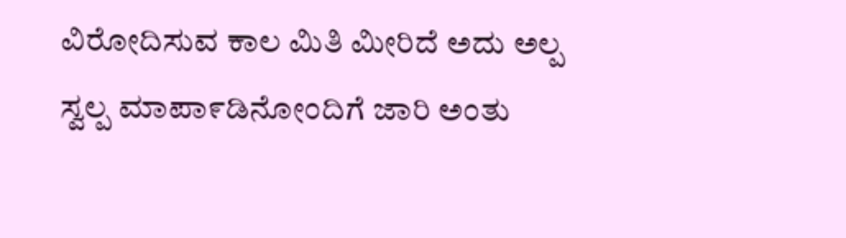ವಿರೋದಿಸುವ ಕಾಲ ಮಿತಿ ಮೀರಿದೆ ಅದು ಅಲ್ಪ ಸ್ವಲ್ಪ ಮಾಪಾ೯ಡಿನೋಂದಿಗೆ ಜಾರಿ ಅಂತು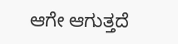ಆಗೇ ಆಗುತ್ತದೆ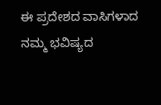ಈ ಪ್ರದೇಶದ ವಾಸಿಗಳಾದ ನಮ್ಮ ಭವಿಷ್ಯದ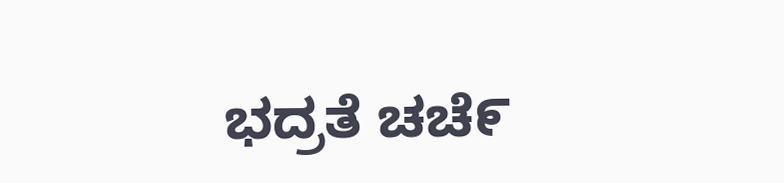ಭದ್ರತೆ ಚಚೆ೯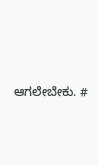ಆಗಲೇಬೇಕು. #